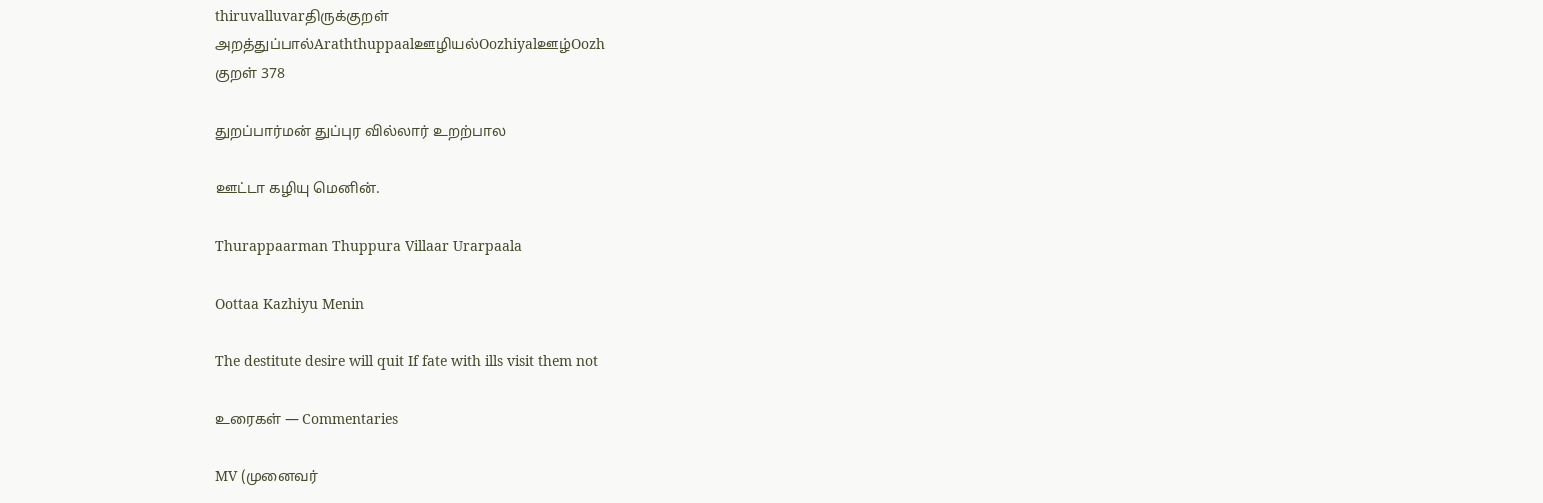thiruvalluvarதிருக்குறள்
அறத்துப்பால்Araththuppaalஊழியல்Oozhiyalஊழ்Oozh
குறள் 378

துறப்பார்மன் துப்புர வில்லார் உறற்பால

ஊட்டா கழியு மெனின்.

Thurappaarman Thuppura Villaar Urarpaala

Oottaa Kazhiyu Menin

The destitute desire will quit If fate with ills visit them not

உரைகள் — Commentaries

MV (முனைவர்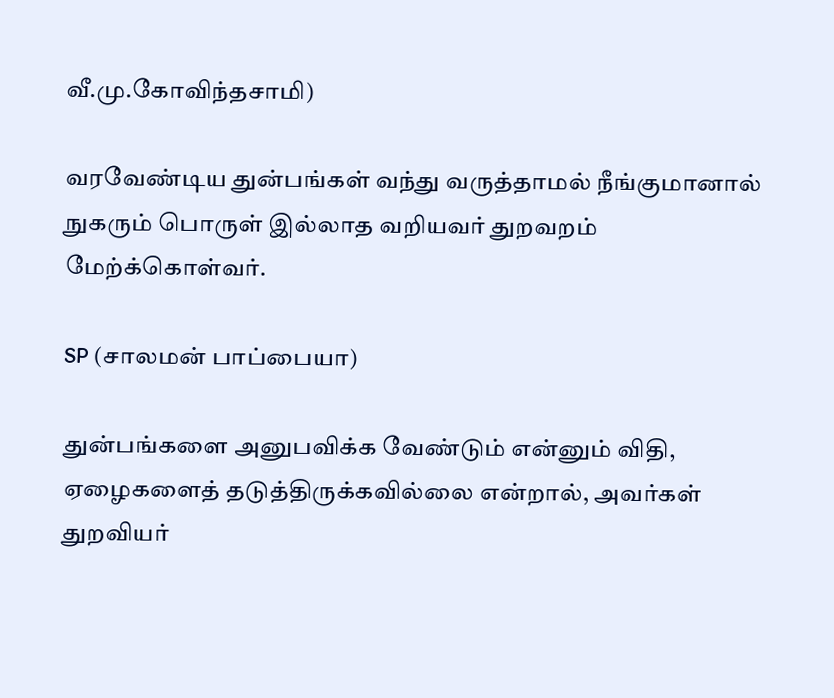வீ.மு.கோவிந்தசாமி)

வரவேண்டிய துன்பங்கள் வந்து வருத்தாமல் நீங்குமானால் நுகரும் பொருள் இல்லாத வறியவர் துறவறம் மேற்க்கொள்வர்.

SP (சாலமன் பாப்பையா)

துன்பங்களை அனுபவிக்க வேண்டும் என்னும் விதி, ஏழைகளைத் தடுத்திருக்கவில்லை என்றால், அவர்கள் துறவியர்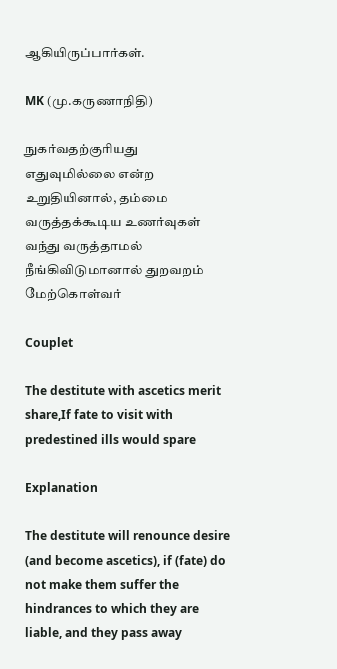ஆகியிருப்பார்கள்.

MK (மு.கருணாநிதி)

நுகர்வதற்குரியது எதுவுமில்லை என்ற உறுதியினால், தம்மை வருத்தக்கூடிய உணர்வுகள் வந்து வருத்தாமல் நீங்கிவிடுமானால் துறவறம் மேற்கொள்வர்

Couplet

The destitute with ascetics merit share,If fate to visit with predestined ills would spare

Explanation

The destitute will renounce desire (and become ascetics), if (fate) do not make them suffer the hindrances to which they are liable, and they pass away